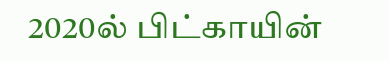2020ல் பிட்காயின்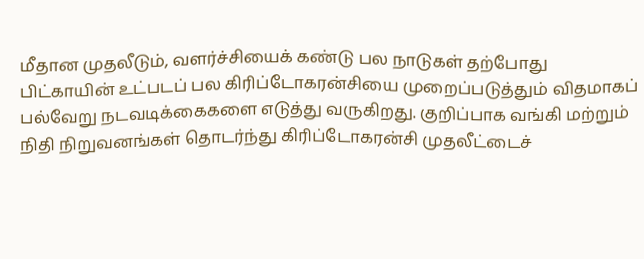மீதான முதலீடும், வளர்ச்சியைக் கண்டு பல நாடுகள் தற்போது பிட்காயின் உட்படப் பல கிரிப்டோகரன்சியை முறைப்படுத்தும் விதமாகப் பல்வேறு நடவடிக்கைகளை எடுத்து வருகிறது. குறிப்பாக வங்கி மற்றும் நிதி நிறுவனங்கள் தொடர்ந்து கிரிப்டோகரன்சி முதலீட்டைச்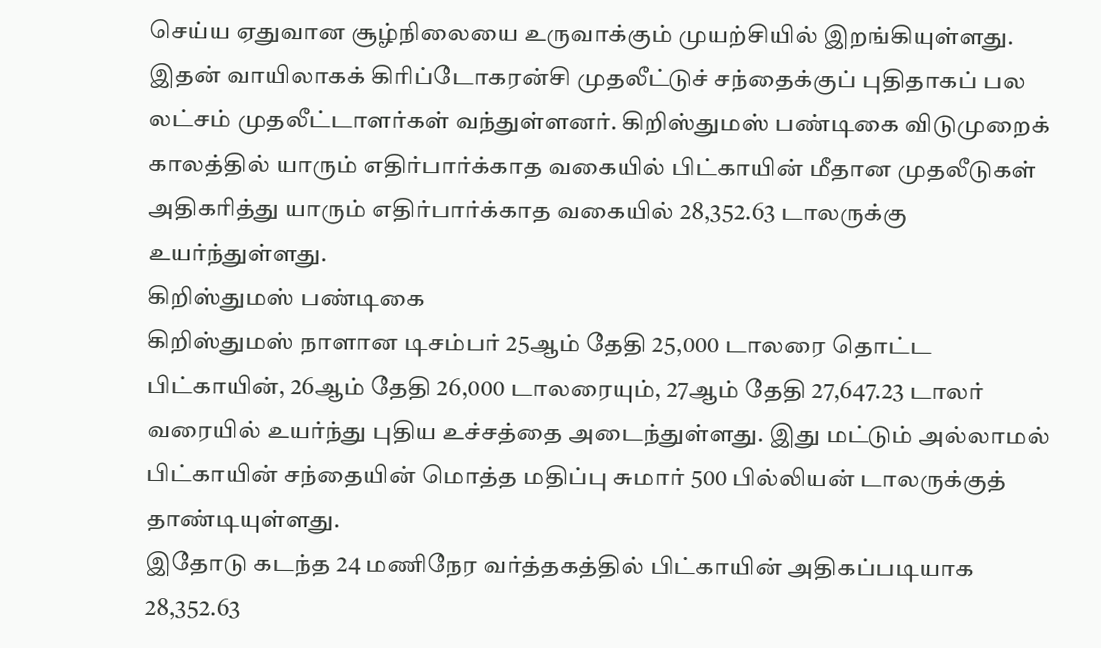செய்ய ஏதுவான சூழ்நிலையை உருவாக்கும் முயற்சியில் இறங்கியுள்ளது.
இதன் வாயிலாகக் கிரிப்டோகரன்சி முதலீட்டுச் சந்தைக்குப் புதிதாகப் பல லட்சம் முதலீட்டாளர்கள் வந்துள்ளனர். கிறிஸ்துமஸ் பண்டிகை விடுமுறைக் காலத்தில் யாரும் எதிர்பார்க்காத வகையில் பிட்காயின் மீதான முதலீடுகள் அதிகரித்து யாரும் எதிர்பார்க்காத வகையில் 28,352.63 டாலருக்கு உயர்ந்துள்ளது.
கிறிஸ்துமஸ் பண்டிகை
கிறிஸ்துமஸ் நாளான டிசம்பர் 25ஆம் தேதி 25,000 டாலரை தொட்ட பிட்காயின், 26ஆம் தேதி 26,000 டாலரையும், 27ஆம் தேதி 27,647.23 டாலர் வரையில் உயர்ந்து புதிய உச்சத்தை அடைந்துள்ளது. இது மட்டும் அல்லாமல் பிட்காயின் சந்தையின் மொத்த மதிப்பு சுமார் 500 பில்லியன் டாலருக்குத் தாண்டியுள்ளது.
இதோடு கடந்த 24 மணிநேர வர்த்தகத்தில் பிட்காயின் அதிகப்படியாக 28,352.63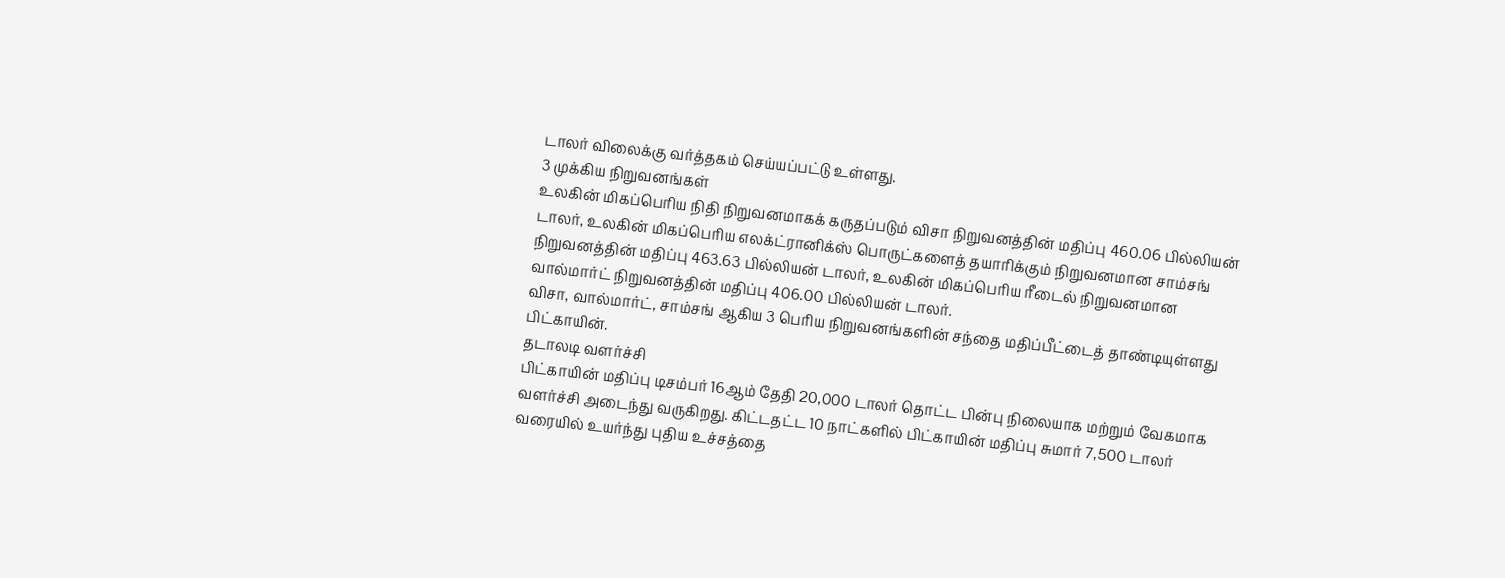டாலர் விலைக்கு வர்த்தகம் செய்யப்பட்டு உள்ளது.
3 முக்கிய நிறுவனங்கள்
உலகின் மிகப்பெரிய நிதி நிறுவனமாகக் கருதப்படும் விசா நிறுவனத்தின் மதிப்பு 460.06 பில்லியன் டாலர், உலகின் மிகப்பெரிய எலக்ட்ரானிக்ஸ் பொருட்களைத் தயாரிக்கும் நிறுவனமான சாம்சங் நிறுவனத்தின் மதிப்பு 463.63 பில்லியன் டாலர், உலகின் மிகப்பெரிய ரீடைல் நிறுவனமான வால்மார்ட் நிறுவனத்தின் மதிப்பு 406.00 பில்லியன் டாலர்.
விசா, வால்மார்ட், சாம்சங் ஆகிய 3 பெரிய நிறுவனங்களின் சந்தை மதிப்பீட்டைத் தாண்டியுள்ளது பிட்காயின்.
தடாலடி வளர்ச்சி
பிட்காயின் மதிப்பு டிசம்பர் 16ஆம் தேதி 20,000 டாலர் தொட்ட பின்பு நிலையாக மற்றும் வேகமாக வளர்ச்சி அடைந்து வருகிறது. கிட்டதட்ட 10 நாட்களில் பிட்காயின் மதிப்பு சுமார் 7,500 டாலர் வரையில் உயர்ந்து புதிய உச்சத்தை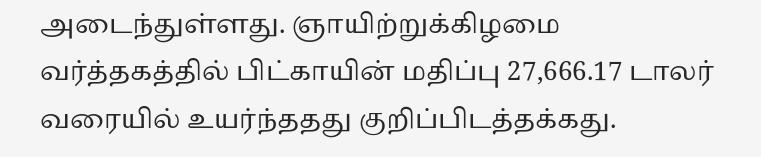அடைந்துள்ளது. ஞாயிற்றுக்கிழமை வர்த்தகத்தில் பிட்காயின் மதிப்பு 27,666.17 டாலர் வரையில் உயர்ந்ததது குறிப்பிடத்தக்கது.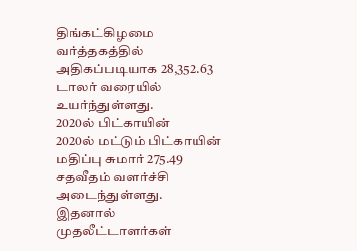திங்கட்கிழமை வர்த்தகத்தில் அதிகப்படியாக 28,352.63 டாலர் வரையில் உயர்ந்துள்ளது.
2020ல் பிட்காயின்
2020ல் மட்டும் பிட்காயின் மதிப்பு சுமார் 275.49 சதவீதம் வளர்ச்சி அடைந்துள்ளது. இதனால் முதலீட்டாளர்கள்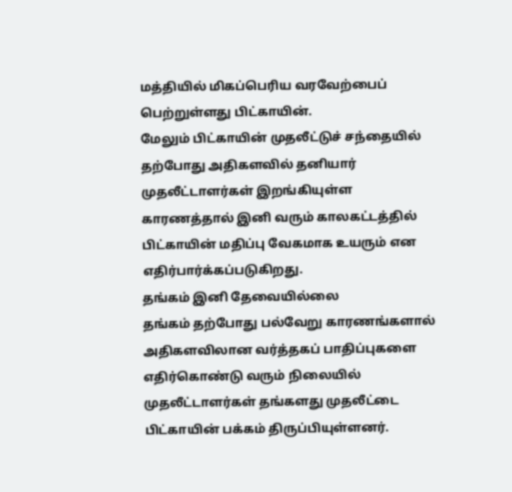மத்தியில் மிகப்பெரிய வரவேற்பைப் பெற்றுள்ளது பிட்காயின்.
மேலும் பிட்காயின் முதலீட்டுச் சந்தையில் தற்போது அதிகளவில் தனியார் முதலீட்டாளர்கள் இறங்கியுள்ள காரணத்தால் இனி வரும் காலகட்டத்தில் பிட்காயின் மதிப்பு வேகமாக உயரும் என எதிர்பார்க்கப்படுகிறது.
தங்கம் இனி தேவையில்லை
தங்கம் தற்போது பல்வேறு காரணங்களால் அதிகளவிலான வர்த்தகப் பாதிப்புகளை எதிர்கொண்டு வரும் நிலையில் முதலீட்டாளர்கள் தங்களது முதலீட்டை பிட்காயின் பக்கம் திருப்பியுள்ளனர்.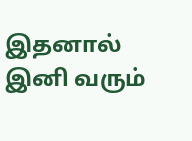இதனால் இனி வரும்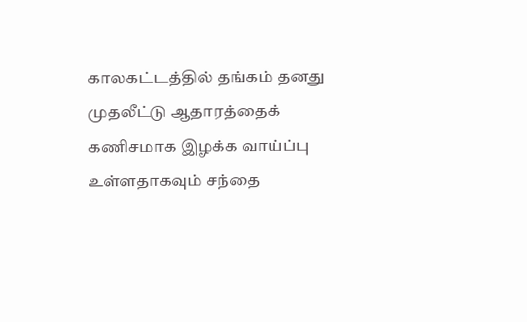காலகட்டத்தில் தங்கம் தனது முதலீட்டு ஆதாரத்தைக் கணிசமாக இழக்க வாய்ப்பு உள்ளதாகவும் சந்தை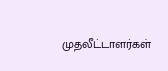முதலீட்டாளர்கள்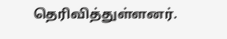தெரிவித்துள்ளனர்.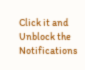Click it and Unblock the Notifications